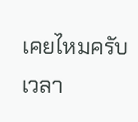เคยไหมครับ เวลา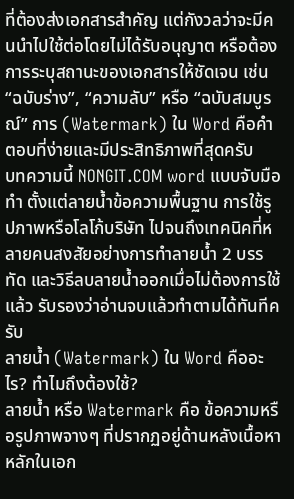ที่ต้องส่งเอกสารสำคัญ แต่กังวลว่าจะมีคนนำไปใช้ต่อโดยไม่ได้รับอนุญาต หรือต้องการระบุสถานะของเอกสารให้ชัดเจน เช่น “ฉบับร่าง”, “ความลับ” หรือ “ฉบับสมบูรณ์” การ (Watermark) ใน Word คือคำตอบที่ง่ายและมีประสิทธิภาพที่สุดครับ
บทความนี้ NONGIT.COM word แบบจับมือทำ ตั้งแต่ลายน้ำข้อความพื้นฐาน การใช้รูปภาพหรือโลโก้บริษัท ไปจนถึงเทคนิคที่หลายคนสงสัยอย่างการทำลายน้ำ 2 บรรทัด และวิธีลบลายน้ำออกเมื่อไม่ต้องการใช้แล้ว รับรองว่าอ่านจบแล้วทำตามได้ทันทีครับ
ลายน้ำ (Watermark) ใน Word คืออะไร? ทำไมถึงต้องใช้?
ลายน้ำ หรือ Watermark คือ ข้อความหรือรูปภาพจางๆ ที่ปรากฏอยู่ด้านหลังเนื้อหาหลักในเอก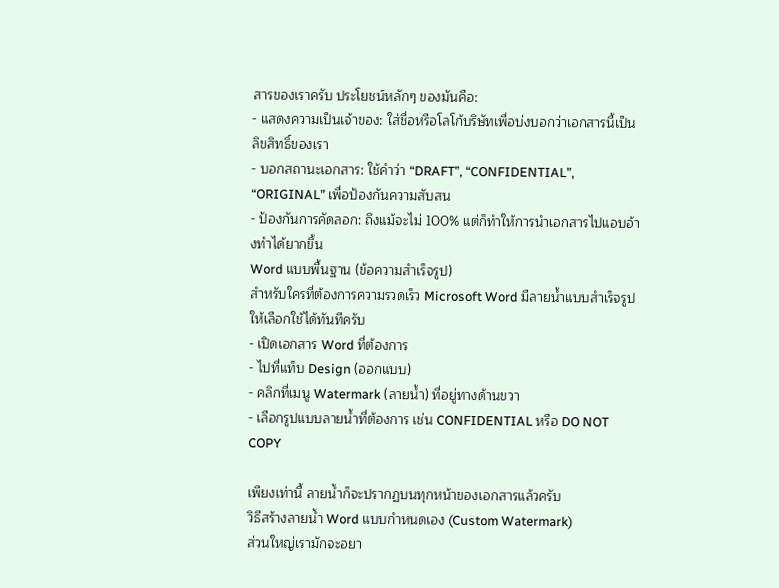สารของเราครับ ประโยชน์หลักๆ ของมันคือ:
- แสดงความเป็นเจ้าของ: ใส่ชื่อหรือโลโก้บริษัทเพื่อบ่งบอกว่าเอกสารนี้เป็นลิขสิทธิ์ของเรา
- บอกสถานะเอกสาร: ใช้คำว่า “DRAFT”, “CONFIDENTIAL”, “ORIGINAL” เพื่อป้องกันความสับสน
- ป้องกันการคัดลอก: ถึงแม้จะไม่ 100% แต่ก็ทำให้การนำเอกสารไปแอบอ้างทำได้ยากขึ้น
Word แบบพื้นฐาน (ข้อความสำเร็จรูป)
สำหรับใครที่ต้องการความรวดเร็ว Microsoft Word มีลายน้ำแบบสำเร็จรูปให้เลือกใช้ได้ทันทีครับ
- เปิดเอกสาร Word ที่ต้องการ
- ไปที่แท็บ Design (ออกแบบ)
- คลิกที่เมนู Watermark (ลายน้ำ) ที่อยู่ทางด้านขวา
- เลือกรูปแบบลายน้ำที่ต้องการ เช่น CONFIDENTIAL หรือ DO NOT COPY

เพียงเท่านี้ ลายน้ำก็จะปรากฏบนทุกหน้าของเอกสารแล้วครับ
วิธีสร้างลายน้ำ Word แบบกำหนดเอง (Custom Watermark)
ส่วนใหญ่เรามักจะอยา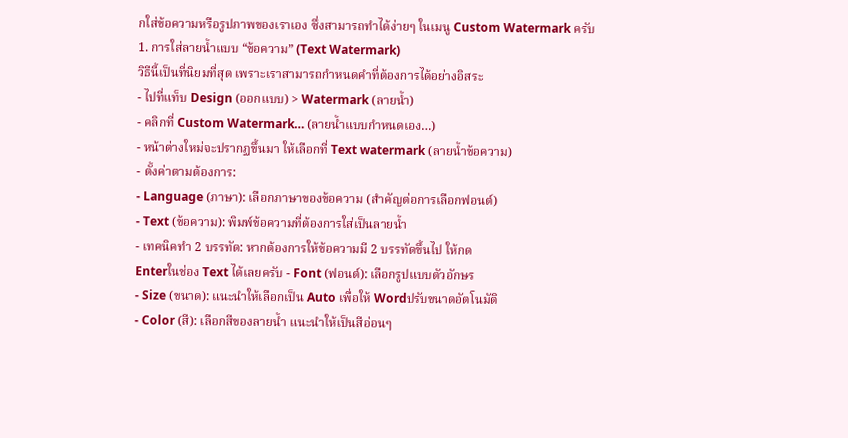กใส่ข้อความหรือรูปภาพของเราเอง ซึ่งสามารถทำได้ง่ายๆ ในเมนู Custom Watermark ครับ
1. การใส่ลายน้ำแบบ “ข้อความ” (Text Watermark)
วิธีนี้เป็นที่นิยมที่สุด เพราะเราสามารถกำหนดคำที่ต้องการได้อย่างอิสระ
- ไปที่แท็บ Design (ออกแบบ) > Watermark (ลายน้ำ)
- คลิกที่ Custom Watermark… (ลายน้ำแบบกำหนดเอง…)
- หน้าต่างใหม่จะปรากฏขึ้นมา ให้เลือกที่ Text watermark (ลายน้ำข้อความ)
- ตั้งค่าตามต้องการ:
- Language (ภาษา): เลือกภาษาของข้อความ (สำคัญต่อการเลือกฟอนต์)
- Text (ข้อความ): พิมพ์ข้อความที่ต้องการใส่เป็นลายน้ำ
- เทคนิคทำ 2 บรรทัด: หากต้องการให้ข้อความมี 2 บรรทัดขึ้นไป ให้กด
Enterในช่อง Text ได้เลยครับ - Font (ฟอนต์): เลือกรูปแบบตัวอักษร
- Size (ขนาด): แนะนำให้เลือกเป็น Auto เพื่อให้ Wordปรับขนาดอัตโนมัติ
- Color (สี): เลือกสีของลายน้ำ แนะนำให้เป็นสีอ่อนๆ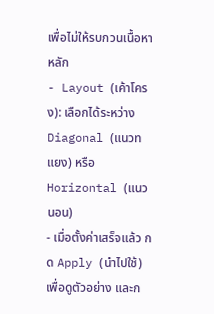เพื่อไม่ให้รบกวนเนื้อหาหลัก
- Layout (เค้าโครง): เลือกได้ระหว่าง Diagonal (แนวทแยง) หรือ Horizontal (แนวนอน)
- เมื่อตั้งค่าเสร็จแล้ว กด Apply (นำไปใช้) เพื่อดูตัวอย่าง และก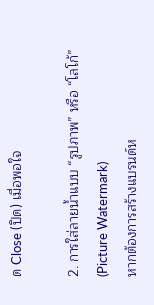ด Close (ปิด) เมื่อพอใจ

2. การใส่ลายน้ำแบบ “รูปภาพ” หรือ “โลโก้” (Picture Watermark)
หากต้องการสร้างแบรนด์ห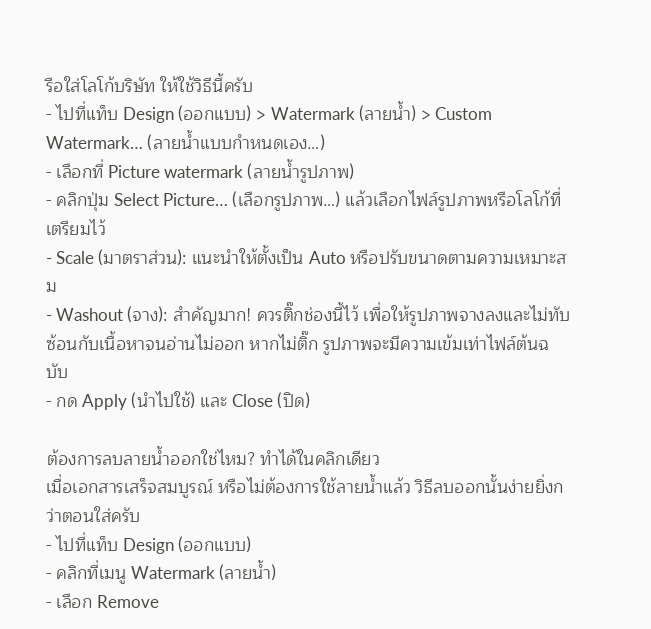รือใส่โลโก้บริษัท ให้ใช้วิธีนี้ครับ
- ไปที่แท็บ Design (ออกแบบ) > Watermark (ลายน้ำ) > Custom Watermark… (ลายน้ำแบบกำหนดเอง…)
- เลือกที่ Picture watermark (ลายน้ำรูปภาพ)
- คลิกปุ่ม Select Picture… (เลือกรูปภาพ…) แล้วเลือกไฟล์รูปภาพหรือโลโก้ที่เตรียมไว้
- Scale (มาตราส่วน): แนะนำให้ตั้งเป็น Auto หรือปรับขนาดตามความเหมาะสม
- Washout (จาง): สำคัญมาก! ควรติ๊กช่องนี้ไว้ เพื่อให้รูปภาพจางลงและไม่ทับซ้อนกับเนื้อหาจนอ่านไม่ออก หากไม่ติ๊ก รูปภาพจะมีความเข้มเท่าไฟล์ต้นฉบับ
- กด Apply (นำไปใช้) และ Close (ปิด)

ต้องการลบลายน้ำออกใช่ไหม? ทำได้ในคลิกเดียว
เมื่อเอกสารเสร็จสมบูรณ์ หรือไม่ต้องการใช้ลายน้ำแล้ว วิธีลบออกนั้นง่ายยิ่งกว่าตอนใส่ครับ
- ไปที่แท็บ Design (ออกแบบ)
- คลิกที่เมนู Watermark (ลายน้ำ)
- เลือก Remove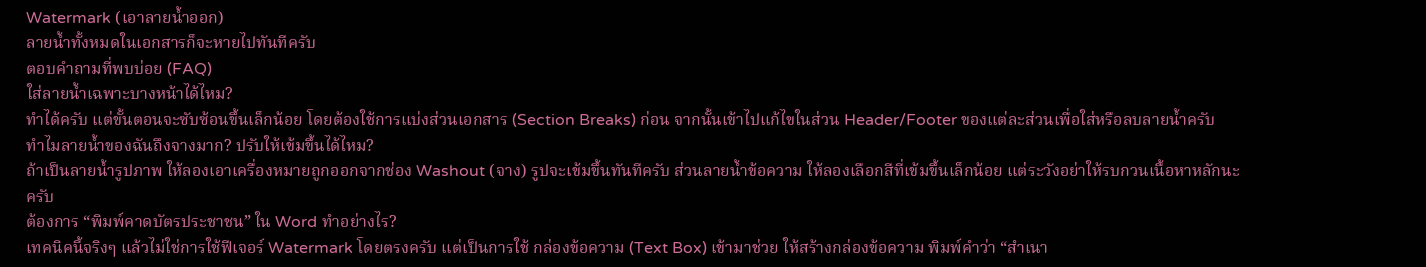Watermark (เอาลายน้ำออก)
ลายน้ำทั้งหมดในเอกสารก็จะหายไปทันทีครับ
ตอบคำถามที่พบบ่อย (FAQ)
ใส่ลายน้ำเฉพาะบางหน้าได้ไหม?
ทำได้ครับ แต่ขั้นตอนจะซับซ้อนขึ้นเล็กน้อย โดยต้องใช้การแบ่งส่วนเอกสาร (Section Breaks) ก่อน จากนั้นเข้าไปแก้ไขในส่วน Header/Footer ของแต่ละส่วนเพื่อใส่หรือลบลายน้ำครับ
ทำไมลายน้ำของฉันถึงจางมาก? ปรับให้เข้มขึ้นได้ไหม?
ถ้าเป็นลายน้ำรูปภาพ ให้ลองเอาเครื่องหมายถูกออกจากช่อง Washout (จาง) รูปจะเข้มขึ้นทันทีครับ ส่วนลายน้ำข้อความ ให้ลองเลือกสีที่เข้มขึ้นเล็กน้อย แต่ระวังอย่าให้รบกวนเนื้อหาหลักนะครับ
ต้องการ “พิมพ์คาดบัตรประชาชน” ใน Word ทำอย่างไร?
เทคนิคนี้จริงๆ แล้วไม่ใช่การใช้ฟีเจอร์ Watermark โดยตรงครับ แต่เป็นการใช้ กล่องข้อความ (Text Box) เข้ามาช่วย ให้สร้างกล่องข้อความ พิมพ์คำว่า “สำเนา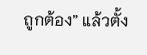ถูกต้อง” แล้วตั้ง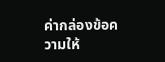ค่ากล่องข้อความให้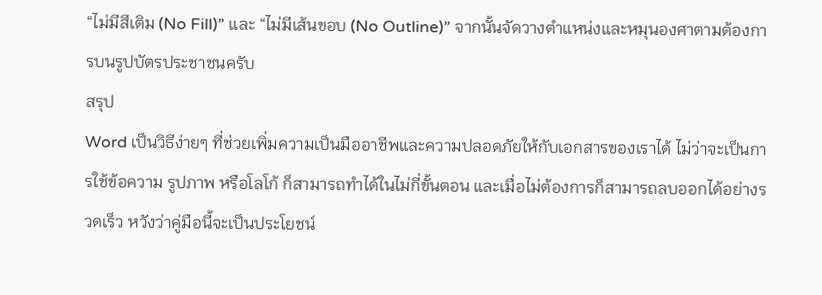“ไม่มีสีเติม (No Fill)” และ “ไม่มีเส้นขอบ (No Outline)” จากนั้นจัดวางตำแหน่งและหมุนองศาตามต้องการบนรูปบัตรประชาชนครับ
สรุป
Word เป็นวิธีง่ายๆ ที่ช่วยเพิ่มความเป็นมืออาชีพและความปลอดภัยให้กับเอกสารของเราได้ ไม่ว่าจะเป็นการใช้ข้อความ รูปภาพ หรือโลโก้ ก็สามารถทำได้ในไม่กี่ขั้นตอน และเมื่อไม่ต้องการก็สามารถลบออกได้อย่างรวดเร็ว หวังว่าคู่มือนี้จะเป็นประโยชน์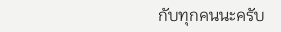กับทุกคนนะครับ